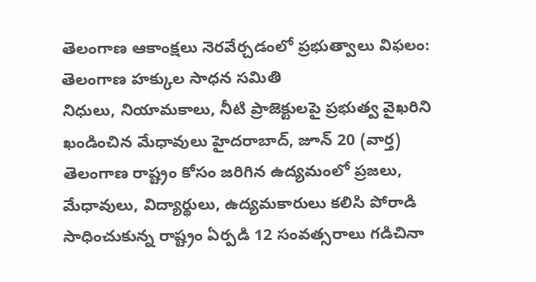తెలంగాణ ఆకాంక్షలు నెరవేర్చడంలో ప్రభుత్వాలు విఫలం: తెలంగాణ హక్కుల సాధన సమితి
నిధులు, నియామకాలు, నీటి ప్రాజెక్టులపై ప్రభుత్వ వైఖరిని ఖండించిన మేధావులు హైదరాబాద్, జూన్ 20 (వార్త) తెలంగాణ రాష్ట్రం కోసం జరిగిన ఉద్యమంలో ప్రజలు, మేధావులు, విద్యార్థులు, ఉద్యమకారులు కలిసి పోరాడి సాధించుకున్న రాష్ట్రం ఏర్పడి 12 సంవత్సరాలు గడిచినా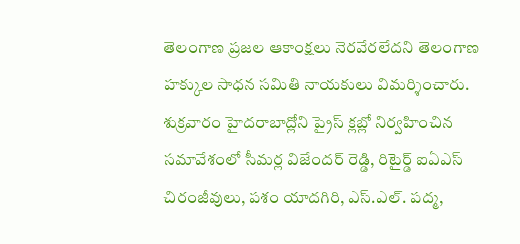తెలంగాణ ప్రజల ఆకాంక్షలు నెరవేరలేదని తెలంగాణ హక్కుల సాధన సమితి నాయకులు విమర్శించారు. శుక్రవారం హైదరాబాద్లోని ప్రైస్ క్లబ్లో నిర్వహించిన సమావేశంలో సీమర్ల విజేందర్ రెడ్డి, రిటైర్డ్ ఐఏఎస్ చిరంజీవులు, పశం యాదగిరి, ఎస్.ఎల్. పద్మ,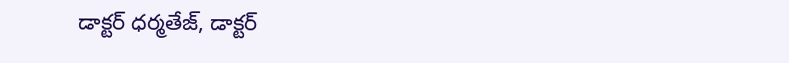డాక్టర్ ధర్మతేజ్, డాక్టర్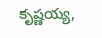కృష్ణయ్య,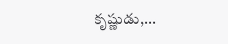కృష్ణుడు,...